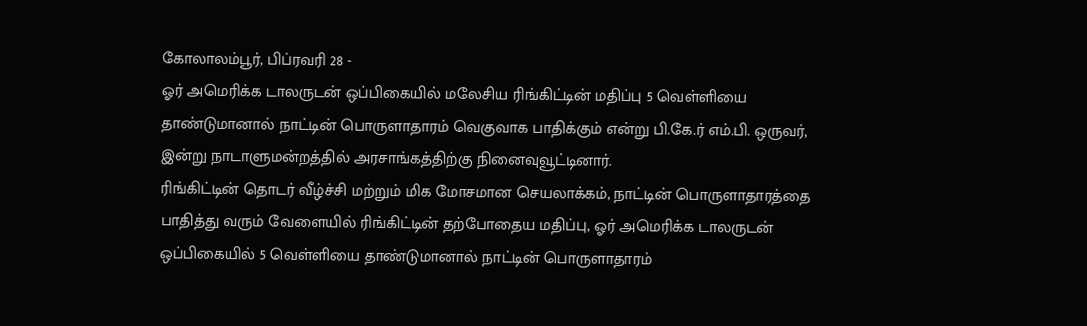கோலாலம்பூர், பிப்ரவரி 28 -
ஓர் அமெரிக்க டாலருடன் ஒப்பிகையில் மலேசிய ரிங்கிட்டின் மதிப்பு 5 வெள்ளியை தாண்டுமானால் நாட்டின் பொருளாதாரம் வெகுவாக பாதிக்கும் என்று பி.கே.ர் எம்.பி. ஒருவர், இன்று நாடாளுமன்றத்தில் அரசாங்கத்திற்கு நினைவுவூட்டினார்.
ரிங்கிட்டின் தொடர் வீழ்ச்சி மற்றும் மிக மோசமான செயலாக்கம், நாட்டின் பொருளாதாரத்தை பாதித்து வரும் வேளையில் ரிங்கிட்டின் தற்போதைய மதிப்பு, ஓர் அமெரிக்க டாலருடன் ஒப்பிகையில் 5 வெள்ளியை தாண்டுமானால் நாட்டின் பொருளாதாரம்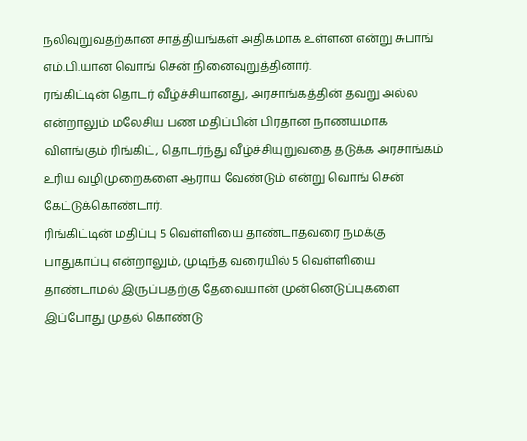நலிவுறுவதற்கான சாத்தியங்கள் அதிகமாக உள்ளன என்று சுபாங் எம்.பி.யான வொங் சென் நினைவுறுத்தினார்.
ரங்கிட்டின் தொடர் வீழ்ச்சியானது, அரசாங்கத்தின் தவறு அல்ல என்றாலும் மலேசிய பண மதிப்பின் பிரதான நாணயமாக விளங்கும் ரிங்கிட், தொடர்ந்து வீழ்ச்சியுறுவதை தடுக்க அரசாங்கம் உரிய வழிமுறைகளை ஆராய வேண்டும் என்று வொங் சென் கேட்டுக்கொண்டார்.
ரிங்கிட்டின் மதிப்பு 5 வெள்ளியை தாண்டாதவரை நமக்கு பாதுகாப்பு என்றாலும், முடிந்த வரையில் 5 வெள்ளியை தாண்டாமல் இருப்பதற்கு தேவையான் முன்னெடுப்புகளை இப்போது முதல் கொண்டு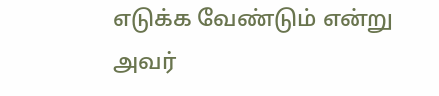எடுக்க வேண்டும் என்று அவர்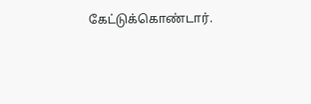கேட்டுக்கொண்டார்.